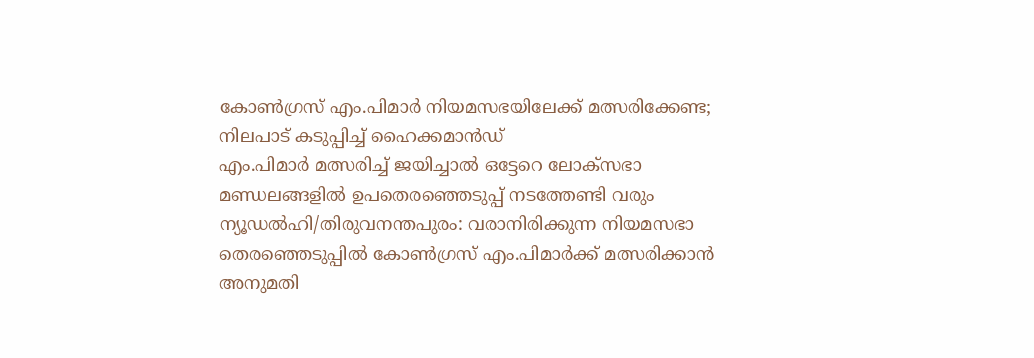കോൺഗ്രസ് എം.പിമാർ നിയമസഭയിലേക്ക് മത്സരിക്കേണ്ട; നിലപാട് കടുപ്പിച്ച് ഹൈക്കമാൻഡ്
എം.പിമാർ മത്സരിച്ച് ജയിച്ചാൽ ഒട്ടേറെ ലോക്സഭാ മണ്ഡലങ്ങളിൽ ഉപതെരഞ്ഞെടുപ്പ് നടത്തേണ്ടി വരും
ന്യൂഡൽഹി/തിരുവനന്തപുരം: വരാനിരിക്കുന്ന നിയമസഭാ തെരഞ്ഞെടുപ്പിൽ കോൺഗ്രസ് എം.പിമാർക്ക് മത്സരിക്കാൻ അനുമതി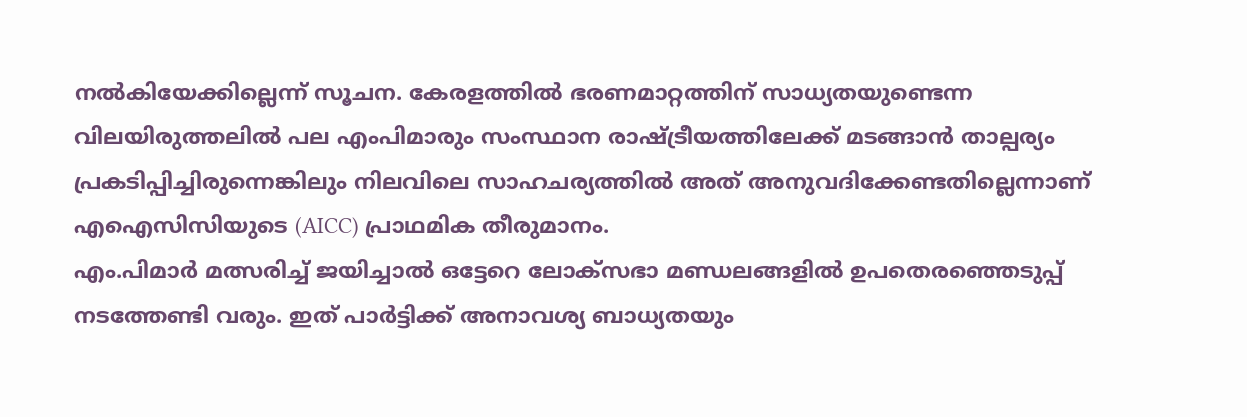നൽകിയേക്കില്ലെന്ന് സൂചന. കേരളത്തിൽ ഭരണമാറ്റത്തിന് സാധ്യതയുണ്ടെന്ന വിലയിരുത്തലിൽ പല എംപിമാരും സംസ്ഥാന രാഷ്ട്രീയത്തിലേക്ക് മടങ്ങാൻ താല്പര്യം പ്രകടിപ്പിച്ചിരുന്നെങ്കിലും നിലവിലെ സാഹചര്യത്തിൽ അത് അനുവദിക്കേണ്ടതില്ലെന്നാണ് എഐസിസിയുടെ (AICC) പ്രാഥമിക തീരുമാനം.
എം.പിമാർ മത്സരിച്ച് ജയിച്ചാൽ ഒട്ടേറെ ലോക്സഭാ മണ്ഡലങ്ങളിൽ ഉപതെരഞ്ഞെടുപ്പ് നടത്തേണ്ടി വരും. ഇത് പാർട്ടിക്ക് അനാവശ്യ ബാധ്യതയും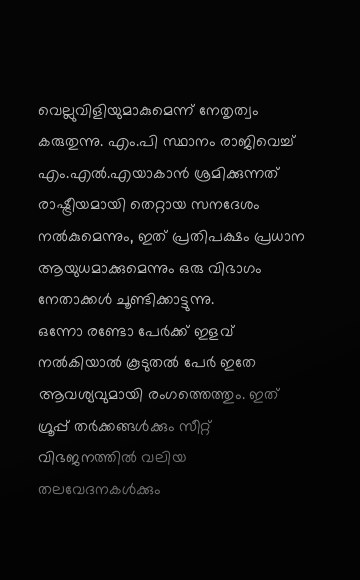വെല്ലുവിളിയുമാകുമെന്ന് നേതൃത്വം കരുതുന്നു. എം.പി സ്ഥാനം രാജിവെച്ച് എം.എൽ.എയാകാൻ ശ്രമിക്കുന്നത് രാഷ്ട്രീയമായി തെറ്റായ സനദേശം നൽകുമെന്നും, ഇത് പ്രതിപക്ഷം പ്രധാന ആയുധമാക്കുമെന്നും ഒരു വിഭാഗം നേതാക്കൾ ചൂണ്ടിക്കാട്ടുന്നു.
ഒന്നോ രണ്ടോ പേർക്ക് ഇളവ് നൽകിയാൽ കൂടുതൽ പേർ ഇതേ ആവശ്യവുമായി രംഗത്തെത്തും. ഇത് ഗ്രൂപ്പ് തർക്കങ്ങൾക്കും സീറ്റ് വിഭജനത്തിൽ വലിയ തലവേദനകൾക്കും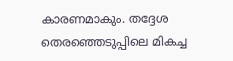കാരണമാകും. തദ്ദേശ തെരഞ്ഞെടുപ്പിലെ മികച്ച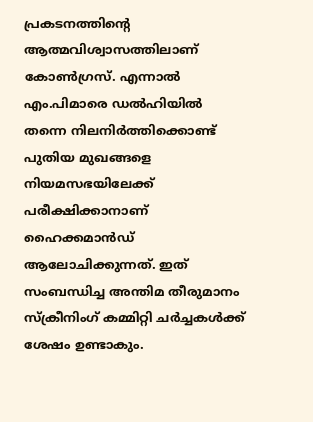പ്രകടനത്തിന്റെ ആത്മവിശ്വാസത്തിലാണ് കോൺഗ്രസ്. എന്നാൽ എം.പിമാരെ ഡൽഹിയിൽ തന്നെ നിലനിർത്തിക്കൊണ്ട് പുതിയ മുഖങ്ങളെ നിയമസഭയിലേക്ക് പരീക്ഷിക്കാനാണ് ഹൈക്കമാൻഡ് ആലോചിക്കുന്നത്. ഇത് സംബന്ധിച്ച അന്തിമ തീരുമാനം സ്ക്രീനിംഗ് കമ്മിറ്റി ചർച്ചകൾക്ക് ശേഷം ഉണ്ടാകും.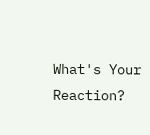What's Your Reaction?